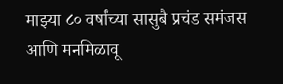माझ्या ८० वर्षांच्या सासुबै प्रचंड समंजस आणि मनमिळावू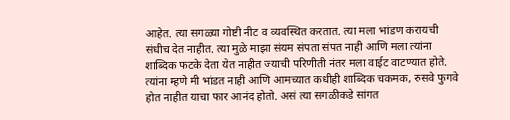आहेत. त्या सगळ्या गोष्टी नीट व व्यवस्थित करतात. त्या मला भांडण करायची संधीच देत नाहीत. त्या मुळे माझा संयम संपता संपत नाही आणि मला त्यांना शाब्दिक फटके देता येत नाहीत ज्याची परिणीती नंतर मला वाईट वाटण्यात होते.
त्यांना म्हणे मी भांडत नाही आणि आमच्यात कधीही शाब्दिक चकमक, रुसवे फुगवे होत नाहीत याचा फार आनंद होतो. असं त्या सगळीकडे सांगत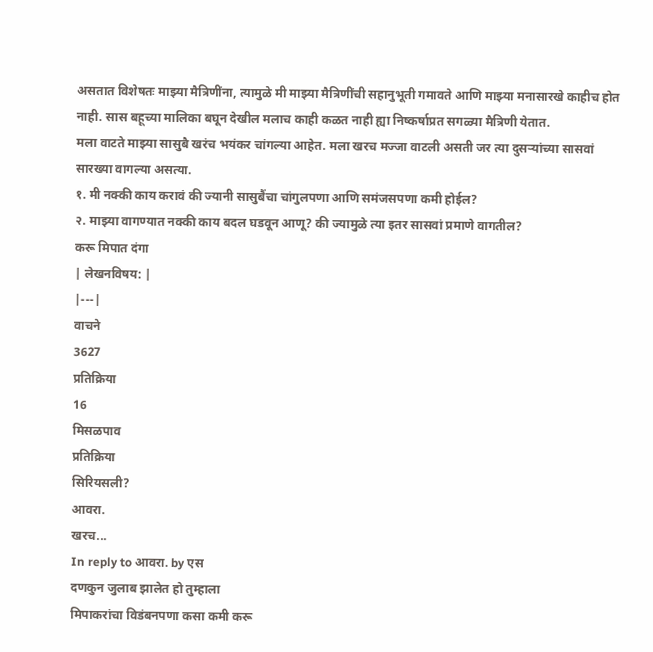असतात विशेषतः माझ्या मैत्रिणींना, त्यामुळे मी माझ्या मैत्रिणींची सहानुभूती गमावते आणि माझ्या मनासारखे काहीच होत नाही. सास बहूच्या मालिका बघून देखील मलाच काही कळत नाही ह्या निष्कर्षाप्रत सगळ्या मैत्रिणी येतात.
मला वाटते माझ्या सासुबै खरंच भयंकर चांगल्या आहेत. मला खरच मज्जा वाटली असती जर त्या दुसऱ्यांच्या सासवां सारख्या वागल्या असत्या.
१. मी नक्की काय करावं की ज्यानी सासुबैंचा चांगुलपणा आणि समंजसपणा कमी होईल?
२. माझ्या वागण्यात नक्की काय बदल घडवून आणू? की ज्यामुळे त्या इतर सासवां प्रमाणे वागतील?
करू मिपात दंगा
| लेखनविषय: |
|---|
वाचने
3627
प्रतिक्रिया
16
मिसळपाव
प्रतिक्रिया
सिरियसली?
आवरा.
खरच...
In reply to आवरा. by एस
दणकुन जुलाब झालेत हो तुम्हाला
मिपाकरांचा विडंबनपणा कसा कमी करू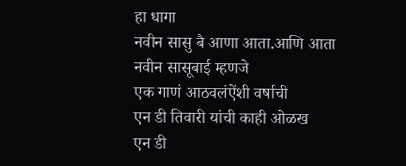हा धागा
नवीन सासु बै आणा आता.आणि आता
नवीन सासूबाई म्हणजे
एक गाणं आठवलंऐंशी वर्षाची
एन डी तिवारी यांची काही ओळख
एन डी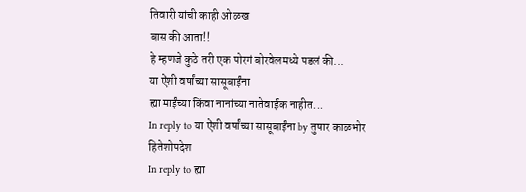तिवारी यांची काही ओळख
बास की आता!!
हे म्हणजे कुठे तरी एक पोरगं बोरवेलमध्ये पडलं की...
या ऐंशी वर्षांच्या सासूबाईंना
ह्या माईंच्या किंवा नानांच्या नातेवाईक नाहीत...
In reply to या ऐंशी वर्षांच्या सासूबाईंना by तुषार काळभोर
हितेशोपदेश
In reply to ह्या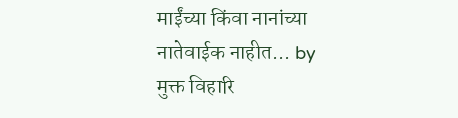माईंच्या किंवा नानांच्या नातेवाईक नाहीत... by मुक्त विहारि